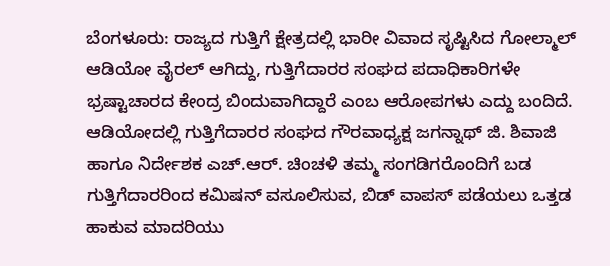ಬೆಂಗಳೂರು: ರಾಜ್ಯದ ಗುತ್ತಿಗೆ ಕ್ಷೇತ್ರದಲ್ಲಿ ಭಾರೀ ವಿವಾದ ಸೃಷ್ಟಿಸಿದ ಗೋಲ್ಮಾಲ್ ಆಡಿಯೋ ವೈರಲ್ ಆಗಿದ್ದು, ಗುತ್ತಿಗೆದಾರರ ಸಂಘದ ಪದಾಧಿಕಾರಿಗಳೇ ಭ್ರಷ್ಟಾಚಾರದ ಕೇಂದ್ರ ಬಿಂದುವಾಗಿದ್ದಾರೆ ಎಂಬ ಆರೋಪಗಳು ಎದ್ದು ಬಂದಿದೆ.
ಆಡಿಯೋದಲ್ಲಿ ಗುತ್ತಿಗೆದಾರರ ಸಂಘದ ಗೌರವಾಧ್ಯಕ್ಷ ಜಗನ್ನಾಥ್ ಜಿ. ಶಿವಾಜಿ ಹಾಗೂ ನಿರ್ದೇಶಕ ಎಚ್.ಆರ್. ಚಿಂಚಳಿ ತಮ್ಮ ಸಂಗಡಿಗರೊಂದಿಗೆ ಬಡ ಗುತ್ತಿಗೆದಾರರಿಂದ ಕಮಿಷನ್ ವಸೂಲಿಸುವ, ಬಿಡ್ ವಾಪಸ್ ಪಡೆಯಲು ಒತ್ತಡ ಹಾಕುವ ಮಾದರಿಯು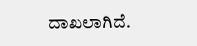ದಾಖಲಾಗಿದೆ.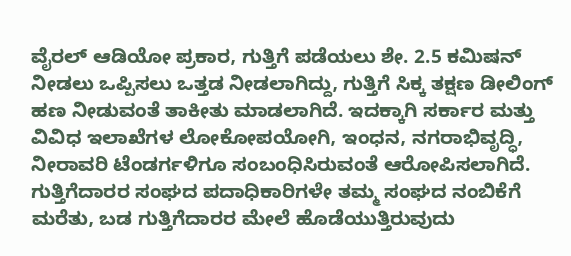ವೈರಲ್ ಆಡಿಯೋ ಪ್ರಕಾರ, ಗುತ್ತಿಗೆ ಪಡೆಯಲು ಶೇ. 2.5 ಕಮಿಷನ್ ನೀಡಲು ಒಪ್ಪಿಸಲು ಒತ್ತಡ ನೀಡಲಾಗಿದ್ದು, ಗುತ್ತಿಗೆ ಸಿಕ್ಕ ತಕ್ಷಣ ಡೀಲಿಂಗ್ ಹಣ ನೀಡುವಂತೆ ತಾಕೀತು ಮಾಡಲಾಗಿದೆ. ಇದಕ್ಕಾಗಿ ಸರ್ಕಾರ ಮತ್ತು ವಿವಿಧ ಇಲಾಖೆಗಳ ಲೋಕೋಪಯೋಗಿ, ಇಂಧನ, ನಗರಾಭಿವೃದ್ಧಿ, ನೀರಾವರಿ ಟೆಂಡರ್ಗಳಿಗೂ ಸಂಬಂಧಿಸಿರುವಂತೆ ಆರೋಪಿಸಲಾಗಿದೆ.
ಗುತ್ತಿಗೆದಾರರ ಸಂಘದ ಪದಾಧಿಕಾರಿಗಳೇ ತಮ್ಮ ಸಂಘದ ನಂಬಿಕೆಗೆ ಮರೆತು, ಬಡ ಗುತ್ತಿಗೆದಾರರ ಮೇಲೆ ಹೊಡೆಯುತ್ತಿರುವುದು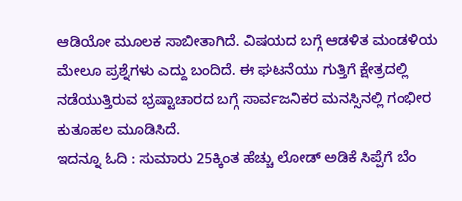ಆಡಿಯೋ ಮೂಲಕ ಸಾಬೀತಾಗಿದೆ. ವಿಷಯದ ಬಗ್ಗೆ ಆಡಳಿತ ಮಂಡಳಿಯ ಮೇಲೂ ಪ್ರಶ್ನೆಗಳು ಎದ್ದು ಬಂದಿದೆ. ಈ ಘಟನೆಯು ಗುತ್ತಿಗೆ ಕ್ಷೇತ್ರದಲ್ಲಿ ನಡೆಯುತ್ತಿರುವ ಭ್ರಷ್ಟಾಚಾರದ ಬಗ್ಗೆ ಸಾರ್ವಜನಿಕರ ಮನಸ್ಸಿನಲ್ಲಿ ಗಂಭೀರ ಕುತೂಹಲ ಮೂಡಿಸಿದೆ.
ಇದನ್ನೂ ಓದಿ : ಸುಮಾರು 25ಕ್ಕಿಂತ ಹೆಚ್ಚು ಲೋಡ್ ಅಡಿಕೆ ಸಿಪ್ಪೆಗೆ ಬೆಂ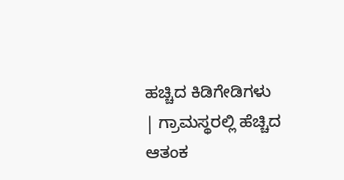ಹಚ್ಚಿದ ಕಿಡಿಗೇಡಿಗಳು | ಗ್ರಾಮಸ್ಥರಲ್ಲಿ ಹೆಚ್ಚಿದ ಆತಂಕ